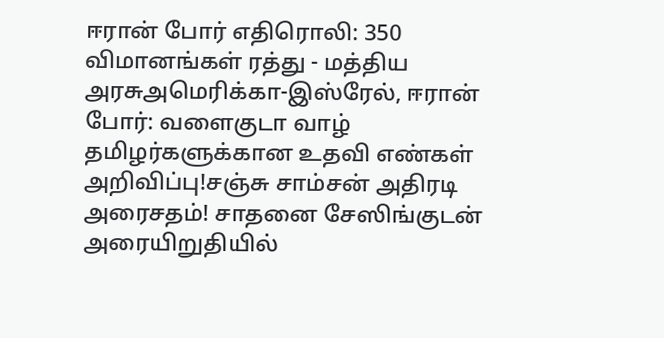ஈரான் போர் எதிரொலி: 350 விமானங்கள் ரத்து - மத்திய அரசுஅமெரிக்கா-இஸ்ரேல், ஈரான் போர்: வளைகுடா வாழ் தமிழர்களுக்கான உதவி எண்கள் அறிவிப்பு!சஞ்சு சாம்சன் அதிரடி அரைசதம்! சாதனை சேஸிங்குடன் அரையிறுதியில்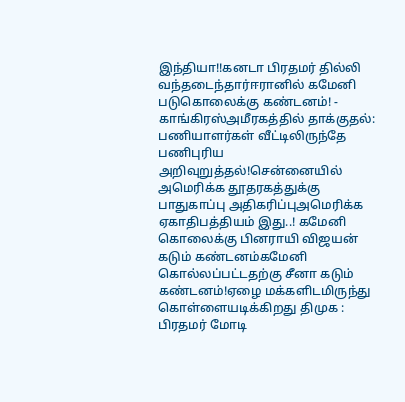இந்தியா!!கனடா பிரதமர் தில்லி வந்தடைந்தார்ஈரானில் கமேனி படுகொலைக்கு கண்டனம்! - காங்கிரஸ்அமீரகத்தில் தாக்குதல்: பணியாளர்கள் வீட்டிலிருந்தே பணிபுரிய அறிவுறுத்தல்!சென்னையில் அமெரிக்க தூதரகத்துக்கு பாதுகாப்பு அதிகரிப்புஅமெரிக்க ஏகாதிபத்தியம் இது..! கமேனி கொலைக்கு பினராயி விஜயன் கடும் கண்டனம்கமேனி கொல்லப்பட்டதற்கு சீனா கடும் கண்டனம்!ஏழை மக்களிடமிருந்து கொள்ளையடிக்கிறது திமுக : பிரதமர் மோடி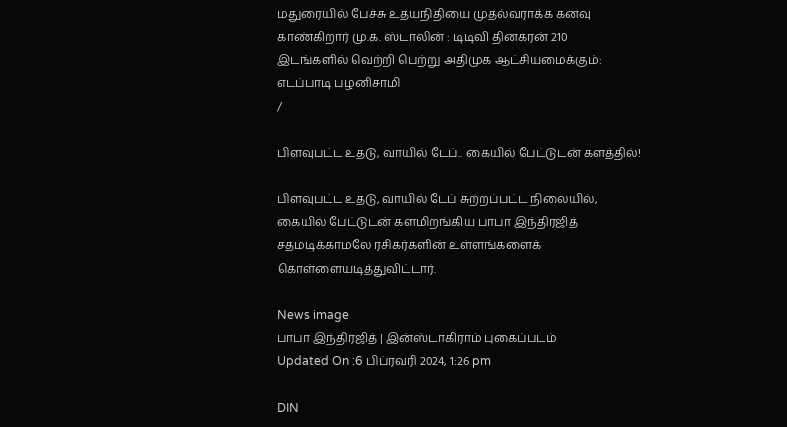மதுரையில் பேச்சு உதயநிதியை முதல்வராக்க கனவு காண்கிறார் மு.க. ஸ்டாலின் : டிடிவி தினகரன் 210 இடங்களில் வெற்றி பெற்று அதிமுக ஆட்சியமைக்கும்: எடப்பாடி பழனிசாமி
/

பிளவுபட்ட உதடு, வாயில் டேப்.. கையில் பேட்டுடன் களத்தில்!

பிளவுபட்ட உதடு, வாயில் டேப் சுற்றப்பட்ட நிலையில், கையில் பேட்டுடன் களமிறங்கிய பாபா இந்திரஜித் சதமடிக்காமலே ரசிகர்களின் உள்ளங்களைக் கொள்ளையடித்துவிட்டார்.

News image
பாபா இந்திரஜித் | இன்ஸ்டாகிராம் புகைப்படம்
Updated On :6 பிப்ரவரி 2024, 1:26 pm

DIN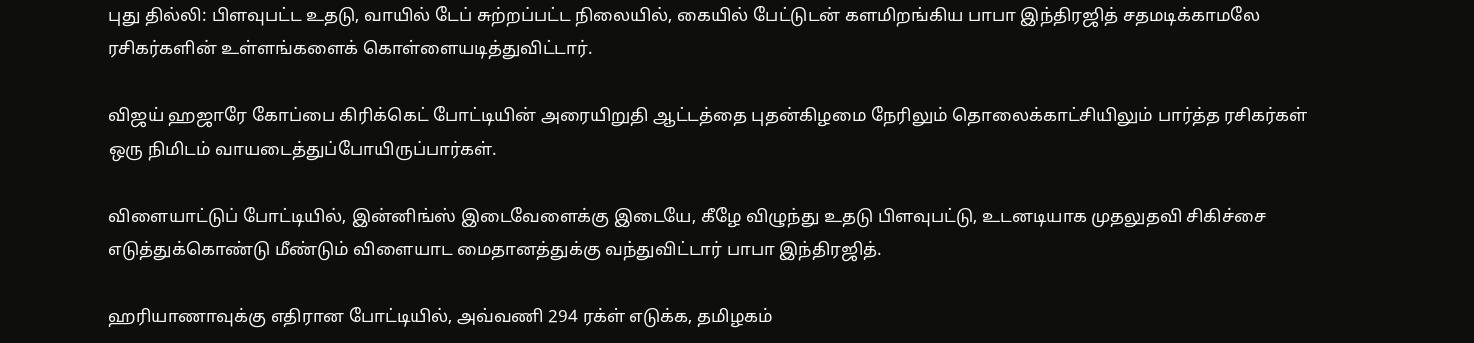புது தில்லி: பிளவுபட்ட உதடு, வாயில் டேப் சுற்றப்பட்ட நிலையில், கையில் பேட்டுடன் களமிறங்கிய பாபா இந்திரஜித் சதமடிக்காமலே ரசிகர்களின் உள்ளங்களைக் கொள்ளையடித்துவிட்டார்.

விஜய் ஹஜாரே கோப்பை கிரிக்கெட் போட்டியின் அரையிறுதி ஆட்டத்தை புதன்கிழமை நேரிலும் தொலைக்காட்சியிலும் பார்த்த ரசிகர்கள் ஒரு நிமிடம் வாயடைத்துப்போயிருப்பார்கள்.

விளையாட்டுப் போட்டியில், இன்னிங்ஸ் இடைவேளைக்கு இடையே, கீழே விழுந்து உதடு பிளவுபட்டு, உடனடியாக முதலுதவி சிகிச்சை எடுத்துக்கொண்டு மீண்டும் விளையாட மைதானத்துக்கு வந்துவிட்டார் பாபா இந்திரஜித்.

ஹரியாணாவுக்கு எதிரான போட்டியில், அவ்வணி 294 ரக்ள் எடுக்க, தமிழகம்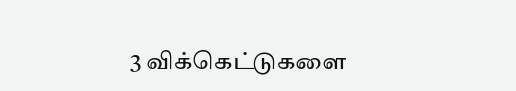3 விக்கெட்டுகளை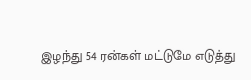இழந்து 54 ரன்கள் மட்டுமே எடுத்து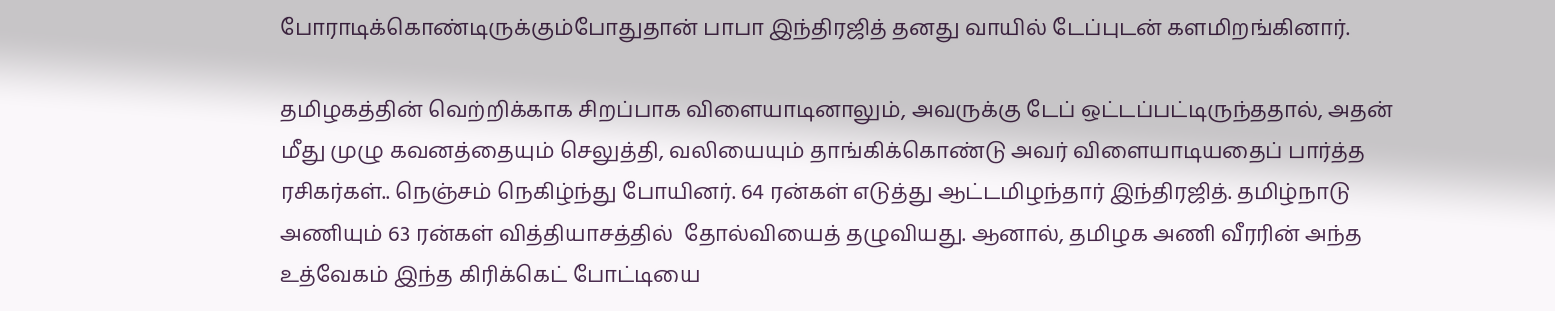போராடிக்கொண்டிருக்கும்போதுதான் பாபா இந்திரஜித் தனது வாயில் டேப்புடன் களமிறங்கினார்.

தமிழகத்தின் வெற்றிக்காக சிறப்பாக விளையாடினாலும், அவருக்கு டேப் ஒட்டப்பட்டிருந்ததால், அதன் மீது முழு கவனத்தையும் செலுத்தி, வலியையும் தாங்கிக்கொண்டு அவர் விளையாடியதைப் பார்த்த ரசிகர்கள்.. நெஞ்சம் நெகிழ்ந்து போயினர். 64 ரன்கள் எடுத்து ஆட்டமிழந்தார் இந்திரஜித். தமிழ்நாடு அணியும் 63 ரன்கள் வித்தியாசத்தில்  தோல்வியைத் தழுவியது. ஆனால், தமிழக அணி வீரரின் அந்த உத்வேகம் இந்த கிரிக்கெட் போட்டியை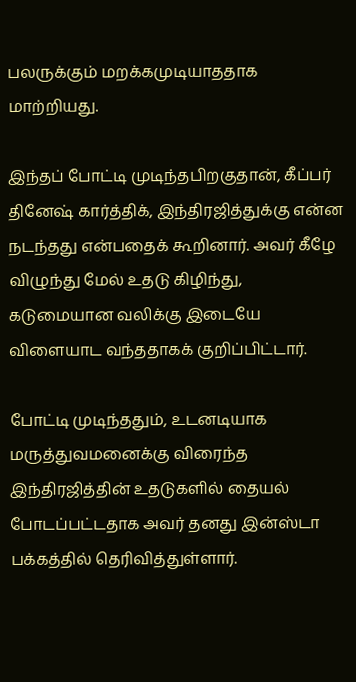பலருக்கும் மறக்கமுடியாததாக மாற்றியது.

இந்தப் போட்டி முடிந்தபிறகுதான், கீப்பர் தினேஷ் கார்த்திக், இந்திரஜித்துக்கு என்ன நடந்தது என்பதைக் கூறினார். அவர் கீழே விழுந்து மேல் உதடு கிழிந்து, கடுமையான வலிக்கு இடையே  விளையாட வந்ததாகக் குறிப்பிட்டார்.

போட்டி முடிந்ததும், உடனடியாக மருத்துவமனைக்கு விரைந்த இந்திரஜித்தின் உதடுகளில் தையல் போடப்பட்டதாக அவர் தனது இன்ஸ்டா பக்கத்தில் தெரிவித்துள்ளார்.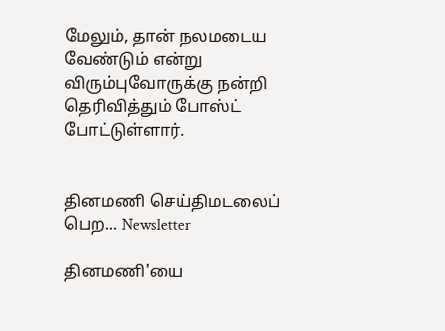மேலும், தான் நலமடைய வேண்டும் என்று விரும்புவோருக்கு நன்றி தெரிவித்தும் போஸ்ட் போட்டுள்ளார்.


தினமணி செய்திமடலைப் பெற... Newsletter

தினமணி'யை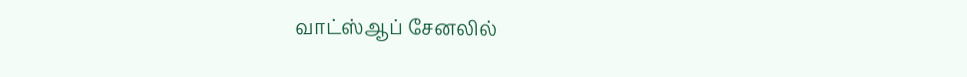வாட்ஸ்ஆப் சேனலில்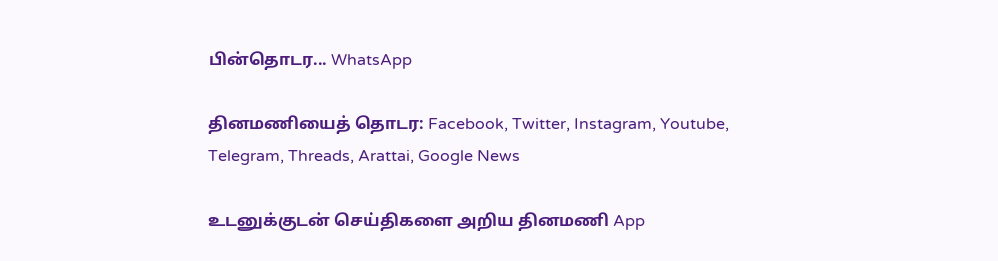பின்தொடர... WhatsApp

தினமணியைத் தொடர: Facebook, Twitter, Instagram, Youtube, Telegram, Threads, Arattai, Google News

உடனுக்குடன் செய்திகளை அறிய தினமணி App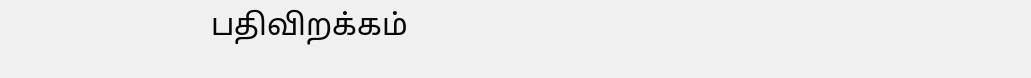பதிவிறக்கம்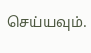செய்யவும்.